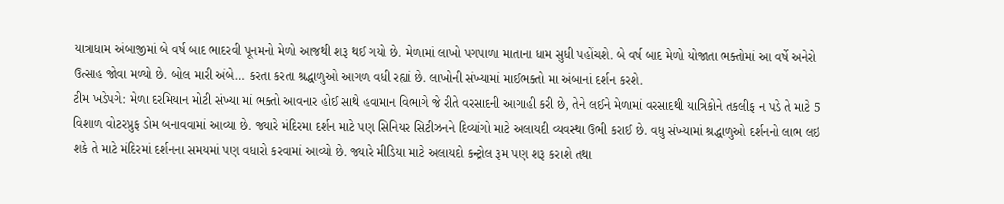યાત્રાધામ અંબાજીમાં બે વર્ષ બાદ ભાદરવી પૂનમનો મેળો આજથી શરૂ થઈ ગયો છે. મેળામાં લાખો પગપાળા માતાના ધામ સુધી પહોંચશે. બે વર્ષ બાદ મેળો યોજાતા ભક્તોમાં આ વર્ષે અનેરો ઉત્સાહ જોવા મળ્યો છે. બોલ મારી અંબે… કરતા કરતા શ્રદ્ધાળુઓ આગળ વધી રહ્યાં છે. લાખોની સંખ્યામાં માઈભક્તો મા અંબાનાં દર્શન કરશે.
ટીમ ખડેપગે: મેળા દરમિયાન મોટી સંખ્યા માં ભક્તો આવનાર હોઈ સાથે હવામાન વિભાગે જે રીતે વરસાદની આગાહી કરી છે, તેને લઈને મેળામાં વરસાદથી યાત્રિકોને તકલીફ ન પડે તે માટે 5 વિશાળ વોટરપ્રુફ ડોમ બનાવવામાં આવ્યા છે. જ્યારે મંદિરમા દર્શન માટે પણ સિનિયર સિટીઝનને દિવ્યાંગો માટે અલાયદી વ્યવસ્થા ઉભી કરાઈ છે. વધુ સંખ્યામાં શ્રદ્ધાળુઓ દર્શનનો લાભ લઇ શકે તે માટે મંદિરમાં દર્શનના સમયમાં પણ વધારો કરવામાં આવ્યો છે. જ્યારે મીડિયા માટે અલાયદો કન્ટ્રોલ રૂમ પણ શરૂ કરાશે તથા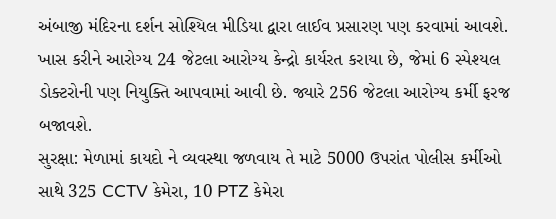અંબાજી મંદિરના દર્શન સોશ્યિલ મીડિયા દ્વારા લાઈવ પ્રસારણ પણ કરવામાં આવશે. ખાસ કરીને આરોગ્ય 24 જેટલા આરોગ્ય કેન્દ્રો કાર્યરત કરાયા છે, જેમાં 6 સ્પેશ્યલ ડોક્ટરોની પણ નિયુક્તિ આપવામાં આવી છે. જ્યારે 256 જેટલા આરોગ્ય કર્મી ફરજ બજાવશે.
સુરક્ષા: મેળામાં કાયદો ને વ્યવસ્થા જળવાય તે માટે 5000 ઉપરાંત પોલીસ કર્મીઓ સાથે 325 CCTV કેમેરા, 10 PTZ કેમેરા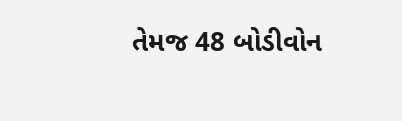તેમજ 48 બોડીવોન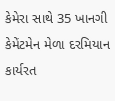કેમેરા સાથે 35 ખાનગી કેમેંટમેન મેળા દરમિયાન કાર્યરત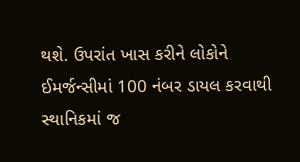થશે. ઉપરાંત ખાસ કરીને લોકોને ઈમર્જન્સીમાં 100 નંબર ડાયલ કરવાથી સ્થાનિકમાં જ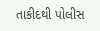તાકીદથી પોલીસ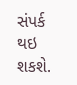સંપર્ક થઇ શકશે.